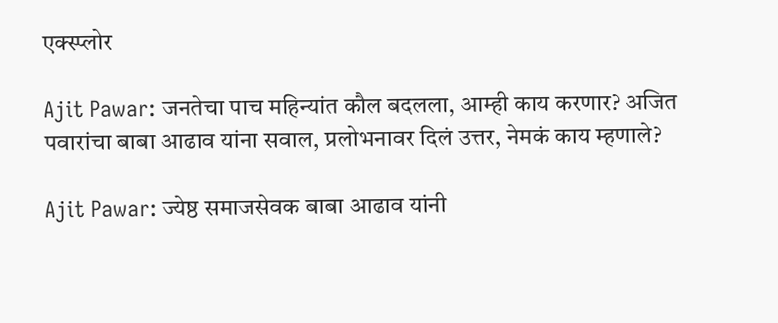एक्स्प्लोर

Ajit Pawar: जनतेचा पाच महिन्यांत कौल बदलला, आम्ही काय करणार? अजित पवारांचा बाबा आढाव यांना सवाल, प्रलोभनावर दिलं उत्तर, नेमकं काय म्हणाले?

Ajit Pawar: ज्येष्ठ समाजसेवक बाबा आढाव यांनी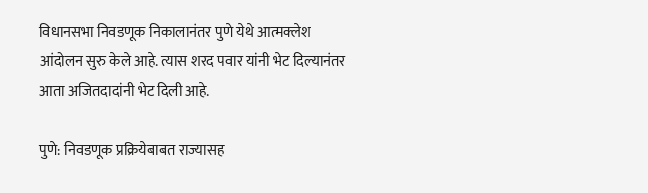विधानसभा निवडणूक निकालानंतर पुणे येथे आत्मक्लेश आंदोलन सुरु केले आहे. त्यास शरद पवार यांनी भेट दिल्यानंतर आता अजितदादांनी भेट दिली आहे.

पुणे: निवडणूक प्रक्रियेबाबत राज्यासह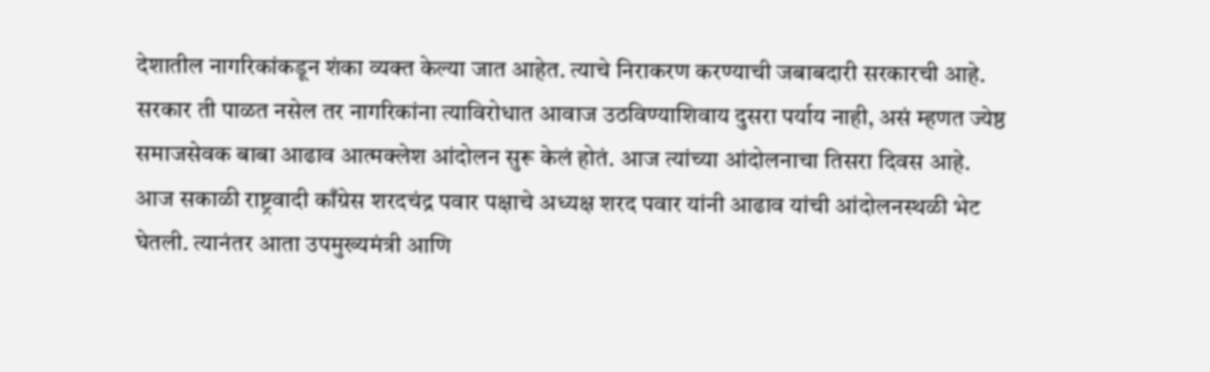देशातील नागरिकांकडून शंका व्यक्त केल्या जात आहेत. त्याचे निराकरण करण्याची जबाबदारी सरकारची आहे. सरकार ती पाळत नसेल तर नागरिकांना त्याविरोधात आवाज उठविण्याशिवाय दुसरा पर्याय नाही, असं म्हणत ज्येष्ठ समाजसेवक बाबा आढाव आत्मक्लेश आंदोलन सुरू केलं होतं. आज त्यांच्या आंदोलनाचा तिसरा दिवस आहे. आज सकाळी राष्ट्रवादी काँग्रेस शरदचंद्र पवार पक्षाचे अध्यक्ष शरद पवार यांनी आढाव यांची आंदोलनस्थळी भेट घेतली. त्यानंतर आता उपमुख्यमंत्री आणि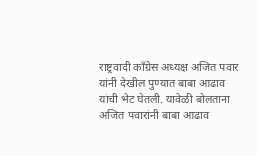राष्ट्रवादी काँग्रेस अध्यक्ष अजित पवार यांनी देखील पुण्यात बाबा आढाव यांची भेट घेतली. यावेळी बोलताना अजित पवारांनी बाबा आढाव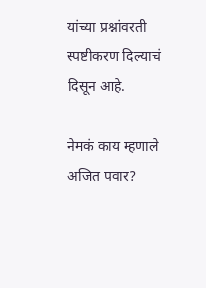यांच्या प्रश्नांवरती स्पष्टीकरण दिल्याचं दिसून आहे.

नेमकं काय म्हणाले अजित पवार?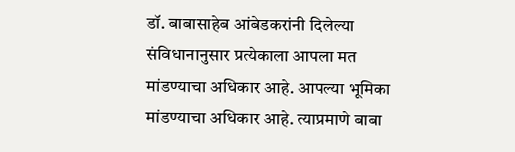डॉ. बाबासाहेब आंबेडकरांनी दिलेल्या संविधानानुसार प्रत्येकाला आपला मत मांडण्याचा अधिकार आहे. आपल्या भूमिका मांडण्याचा अधिकार आहे. त्याप्रमाणे बाबा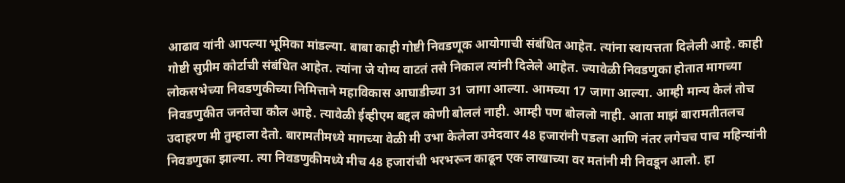आढाव यांनी आपल्या भूमिका मांडल्या. बाबा काही गोष्टी निवडणूक आयोगाची संबंधित आहेत. त्यांना स्वायत्तता दिलेली आहे. काही गोष्टी सुप्रीम कोर्टाची संबंधित आहेत. त्यांना जे योग्य वाटतं तसे निकाल त्यांनी दिलेले आहेत. ज्यावेळी निवडणुका होतात मागच्या लोकसभेच्या निवडणुकीच्या निमित्ताने महाविकास आघाडीच्या 31 जागा आल्या. आमच्या 17 जागा आल्या. आम्ही मान्य केलं तोच निवडणुकीत जनतेचा कौल आहे. त्यावेळी ईव्हीएम बद्दल कोणी बोललं नाही. आम्ही पण बोललो नाही. आता माझं बारामतीतलच उदाहरण मी तुम्हाला देतो. बारामतीमध्ये मागच्या वेळी मी उभा केलेला उमेदवार 48 हजारांनी पडला आणि नंतर लगेचच पाच महिन्यांनी निवडणुका झाल्या. त्या निवडणुकीमध्ये मीच 48 हजारांची भरभरून काढून एक लाखाच्या वर मतांनी मी निवडून आलो. हा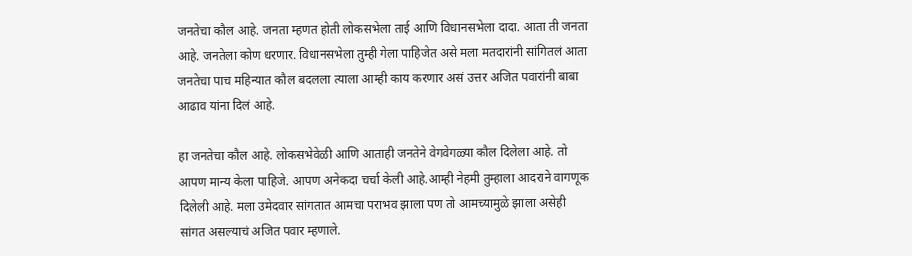जनतेचा कौल आहे. जनता म्हणत होती लोकसभेला ताई आणि विधानसभेला दादा. आता ती जनता आहे. जनतेला कोण धरणार. विधानसभेला तुम्ही गेला पाहिजेत असे मला मतदारांनी सांगितलं आता जनतेचा पाच महिन्यात कौल बदलला त्याला आम्ही काय करणार असं उत्तर अजित पवारांनी बाबा आढाव यांना दिलं आहे.

हा जनतेचा कौल आहे. लोकसभेवेळी आणि आताही जनतेने वेगवेगळ्या कौल दिलेला आहे. तो आपण मान्य केला पाहिजे. आपण अनेकदा चर्चा केली आहे.आम्ही नेहमी तुम्हाला आदराने वागणूक दिलेली आहे. मला उमेदवार सांगतात आमचा पराभव झाला पण तो आमच्यामुळे झाला असेही सांगत असल्याचं अजित पवार म्हणाले.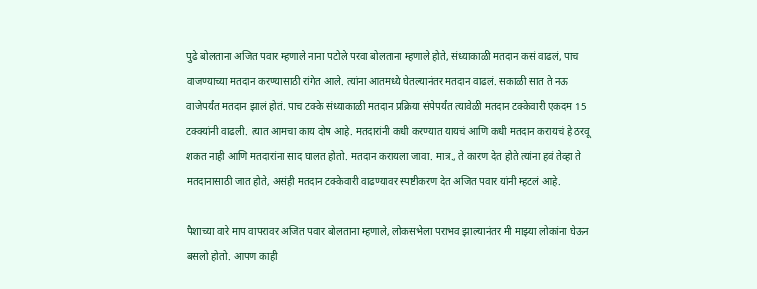पुढे बोलताना अजित पवार म्हणाले नाना पटोले परवा बोलताना म्हणाले होते, संध्याकाळी मतदान कसं वाढलं, पाच वाजण्याच्या मतदान करण्यासाठी रांगेत आले. त्यांना आतमध्ये घेतल्यानंतर मतदान वाढलं. सकाळी सात ते नऊ वाजेपर्यंत मतदान झालं होतं. पाच टक्के संध्याकाळी मतदान प्रक्रिया संपेपर्यंत त्यावेळी मतदान टक्केवारी एकदम 15 टक्क्यांनी वाढली. त्यात आमचा काय दोष आहे. मतदारांनी कधी करण्यात यायचं आणि कधी मतदान करायचं हे ठरवू शकत नाही आणि मतदारांना साद घालत होतो. मतदान करायला जावा. मात्र., ते कारण देत होते त्यांना हवं तेव्हा ते मतदानासाठी जात होते, असंही मतदान टक्केवारी वाढण्यावर स्पष्टीकरण देत अजित पवार यांनी म्हटलं आहे.

पैशाच्या वारे माप वापरावर अजित पवार बोलताना म्हणाले, लोकसभेला पराभव झाल्यानंतर मी माझ्या लोकांना घेऊन बसलो होतो. आपण काही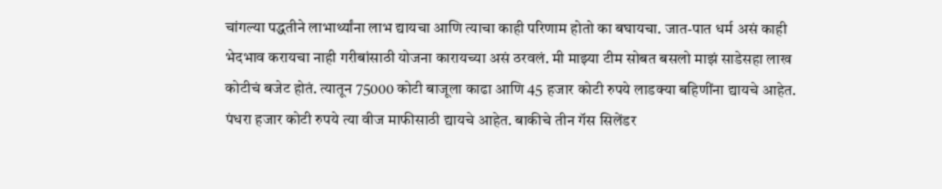चांगल्या पद्धतीने लाभार्थ्यांना लाभ द्यायचा आणि त्याचा काही परिणाम होतो का बघायचा. जात-पात धर्म असं काही भेदभाव करायचा नाही गरीबांसाठी योजना कारायच्या असं ठरवलं. मी माझ्या टीम सोबत बसलो माझं साडेसहा लाख कोटीचं बजेट होतं. त्यातून 75000 कोटी बाजूला काढा आणि 45 हजार कोटी रुपये लाडक्या बहिणींना द्यायचे आहेत. पंधरा हजार कोटी रुपये त्या वीज माफीसाठी द्यायचे आहेत. बाकीचे तीन गॅस सिलेंडर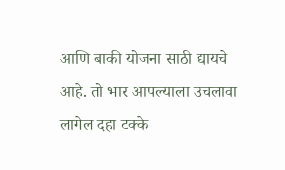आणि बाकी योजना साठी द्यायचे आहे. तो भार आपल्याला उचलावा लागेल दहा टक्के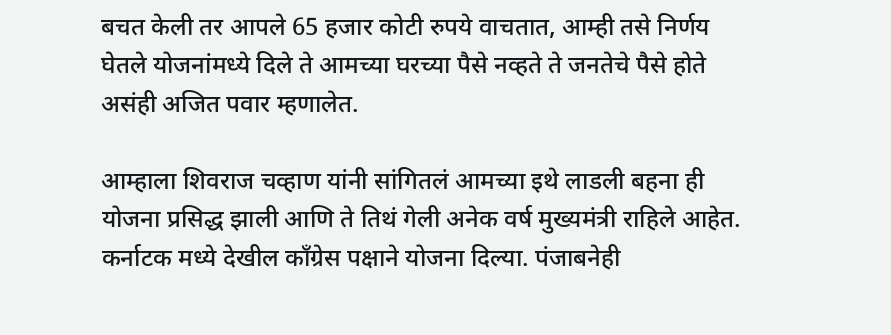बचत केली तर आपले 65 हजार कोटी रुपये वाचतात, आम्ही तसे निर्णय घेतले योजनांमध्ये दिले ते आमच्या घरच्या पैसे नव्हते ते जनतेचे पैसे होते असंही अजित पवार म्हणालेत.

आम्हाला शिवराज चव्हाण यांनी सांगितलं आमच्या इथे लाडली बहना ही योजना प्रसिद्ध झाली आणि ते तिथं गेली अनेक वर्ष मुख्यमंत्री राहिले आहेत. कर्नाटक मध्ये देखील काँग्रेस पक्षाने योजना दिल्या. पंजाबनेही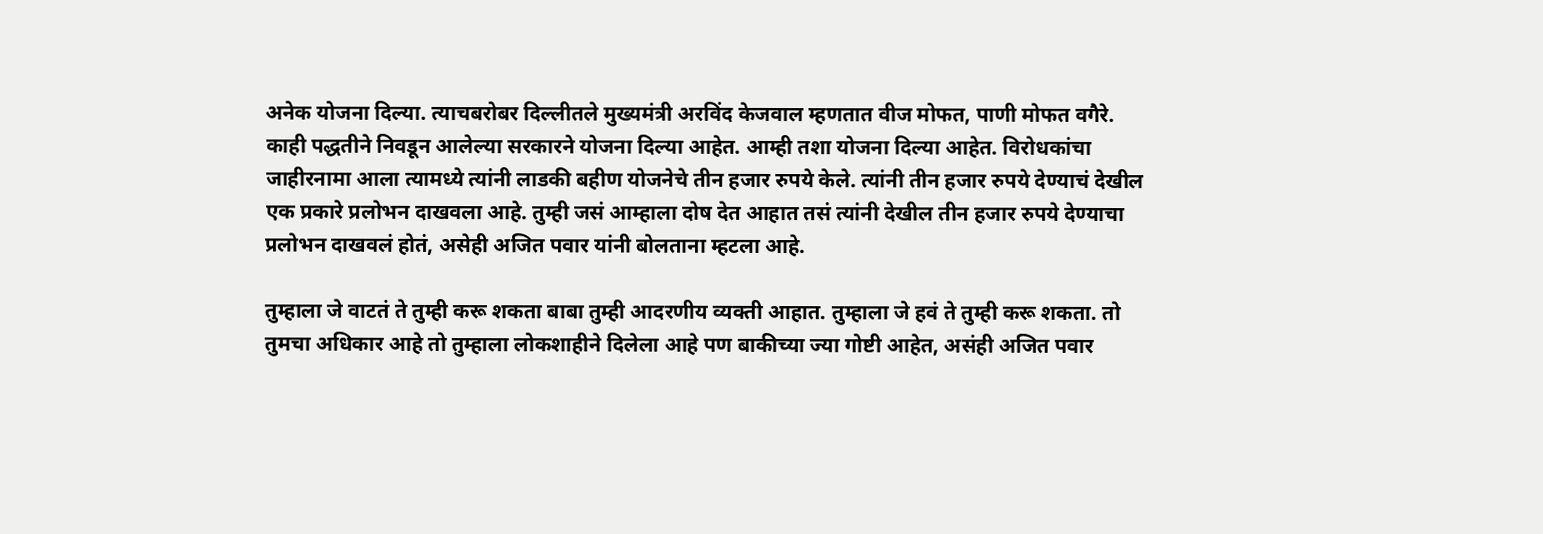अनेक योजना दिल्या. त्याचबरोबर दिल्लीतले मुख्यमंत्री अरविंद केजवाल म्हणतात वीज मोफत, पाणी मोफत वगैरे. काही पद्धतीने निवडून आलेल्या सरकारने योजना दिल्या आहेत. आम्ही तशा योजना दिल्या आहेत. विरोधकांचा जाहीरनामा आला त्यामध्ये त्यांनी लाडकी बहीण योजनेचे तीन हजार रुपये केले. त्यांनी तीन हजार रुपये देण्याचं देखील एक प्रकारे प्रलोभन दाखवला आहे. तुम्ही जसं आम्हाला दोष देत आहात तसं त्यांनी देखील तीन हजार रुपये देण्याचा प्रलोभन दाखवलं होतं, असेही अजित पवार यांनी बोलताना म्हटला आहे.

तुम्हाला जे वाटतं ते तुम्ही करू शकता बाबा तुम्ही आदरणीय व्यक्ती आहात. तुम्हाला जे हवं ते तुम्ही करू शकता. तो तुमचा अधिकार आहे तो तुम्हाला लोकशाहीने दिलेला आहे पण बाकीच्या ज्या गोष्टी आहेत, असंही अजित पवार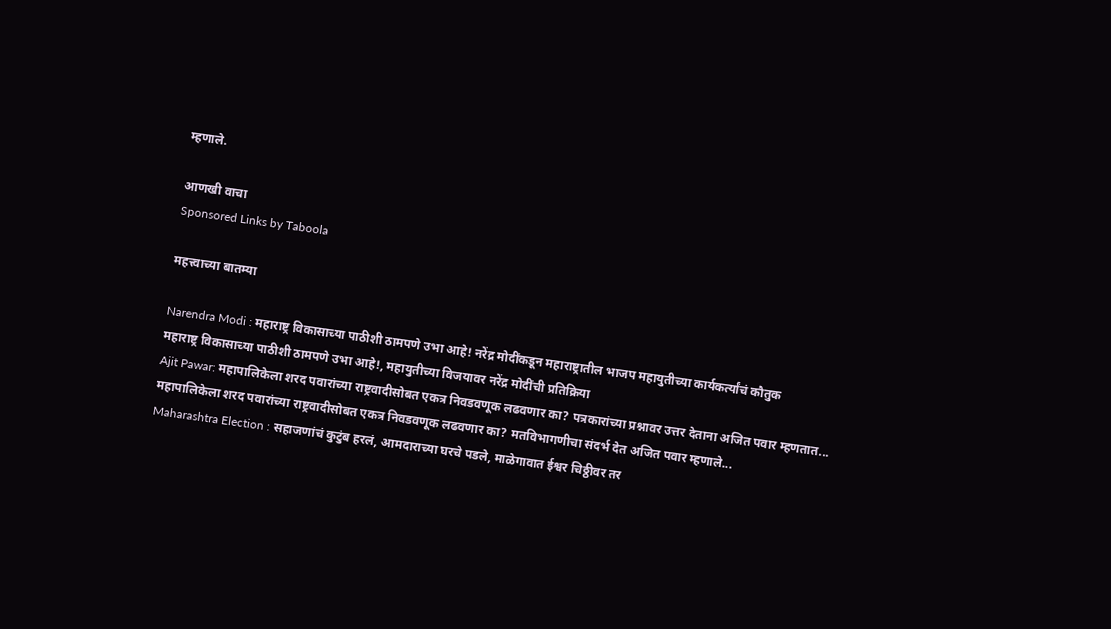म्हणाले.

आणखी वाचा
Sponsored Links by Taboola

महत्त्वाच्या बातम्या

Narendra Modi : महाराष्ट्र विकासाच्या पाठीशी ठामपणे उभा आहे! नरेंद्र मोदींकडून महाराष्ट्रातील भाजप महायुतीच्या कार्यकर्त्यांचं कौतुक
महाराष्ट्र विकासाच्या पाठीशी ठामपणे उभा आहे!, महायुतीच्या विजयावर नरेंद्र मोदींची प्रतिक्रिया
Ajit Pawar: महापालिकेला शरद पवारांच्या राष्ट्रवादीसोबत एकत्र निवडवणूक लढवणार का? पत्रकारांच्या प्रश्नावर उत्तर देताना अजित पवार म्हणतात...
महापालिकेला शरद पवारांच्या राष्ट्रवादीसोबत एकत्र निवडवणूक लढवणार का? मतविभागणीचा संदर्भ देत अजित पवार म्हणाले...
Maharashtra Election : सहाजणांचं कुटुंब हरलं, आमदाराच्या घरचे पडले, माळेगावात ईश्वर चिठ्ठीवर तर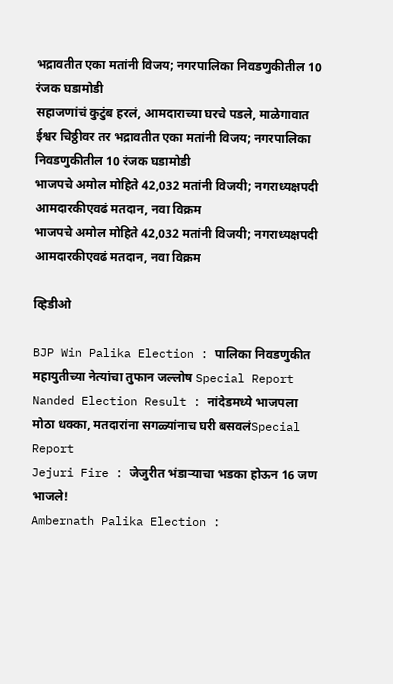भद्रावतीत एका मतांनी विजय; नगरपालिका निवडणुकीतील 10 रंजक घडामोडी
सहाजणांचं कुटुंब हरलं, आमदाराच्या घरचे पडले, माळेगावात ईश्वर चिठ्ठीवर तर भद्रावतीत एका मतांनी विजय; नगरपालिका निवडणुकीतील 10 रंजक घडामोडी
भाजपचे अमोल मोहिते 42,032 मतांनी विजयी; नगराध्यक्षपदी आमदारकीएवढं मतदान, नवा विक्रम
भाजपचे अमोल मोहिते 42,032 मतांनी विजयी; नगराध्यक्षपदी आमदारकीएवढं मतदान, नवा विक्रम

व्हिडीओ

BJP Win Palika Election : पालिका निवडणुकीत महायुतीच्या नेत्यांचा तुफान जल्लोष Special Report
Nanded Election Result : नांदेडमध्ये भाजपला मोठा धक्का, मतदारांना सगळ्यांनाच घरी बसवलंSpecial Report
Jejuri Fire : जेजुरीत भंडाऱ्याचा भडका होऊन 16 जण भाजले!
Ambernath Palika Election :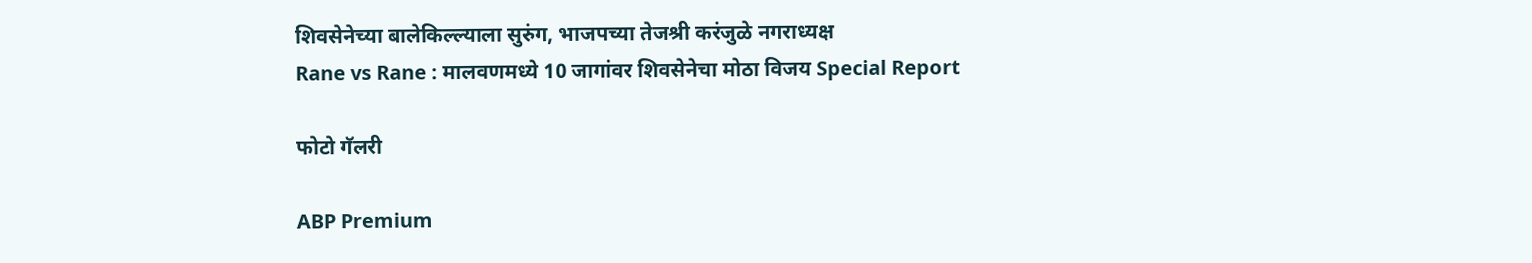शिवसेनेच्या बालेकिल्ल्याला सुरुंग, भाजपच्या तेजश्री करंजुळे नगराध्यक्ष
Rane vs Rane : मालवणमध्ये 10 जागांवर शिवसेनेचा मोठा विजय Special Report

फोटो गॅलरी

ABP Premium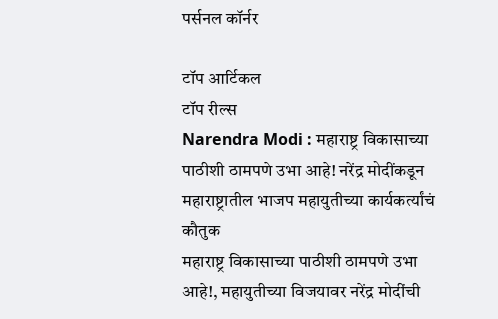पर्सनल कॉर्नर

टॉप आर्टिकल
टॉप रील्स
Narendra Modi : महाराष्ट्र विकासाच्या पाठीशी ठामपणे उभा आहे! नरेंद्र मोदींकडून महाराष्ट्रातील भाजप महायुतीच्या कार्यकर्त्यांचं कौतुक
महाराष्ट्र विकासाच्या पाठीशी ठामपणे उभा आहे!, महायुतीच्या विजयावर नरेंद्र मोदींची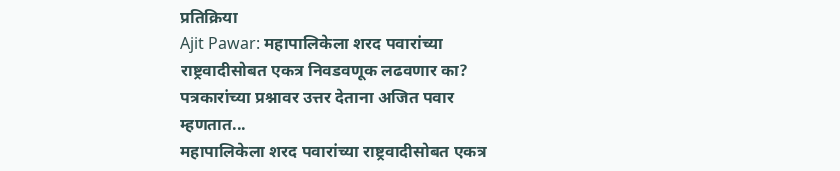प्रतिक्रिया
Ajit Pawar: महापालिकेला शरद पवारांच्या राष्ट्रवादीसोबत एकत्र निवडवणूक लढवणार का? पत्रकारांच्या प्रश्नावर उत्तर देताना अजित पवार म्हणतात...
महापालिकेला शरद पवारांच्या राष्ट्रवादीसोबत एकत्र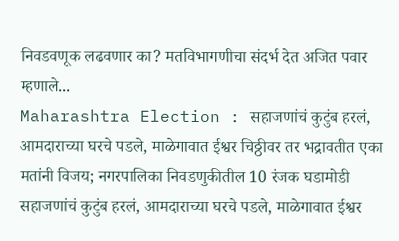निवडवणूक लढवणार का? मतविभागणीचा संदर्भ देत अजित पवार म्हणाले...
Maharashtra Election : सहाजणांचं कुटुंब हरलं, आमदाराच्या घरचे पडले, माळेगावात ईश्वर चिठ्ठीवर तर भद्रावतीत एका मतांनी विजय; नगरपालिका निवडणुकीतील 10 रंजक घडामोडी
सहाजणांचं कुटुंब हरलं, आमदाराच्या घरचे पडले, माळेगावात ईश्वर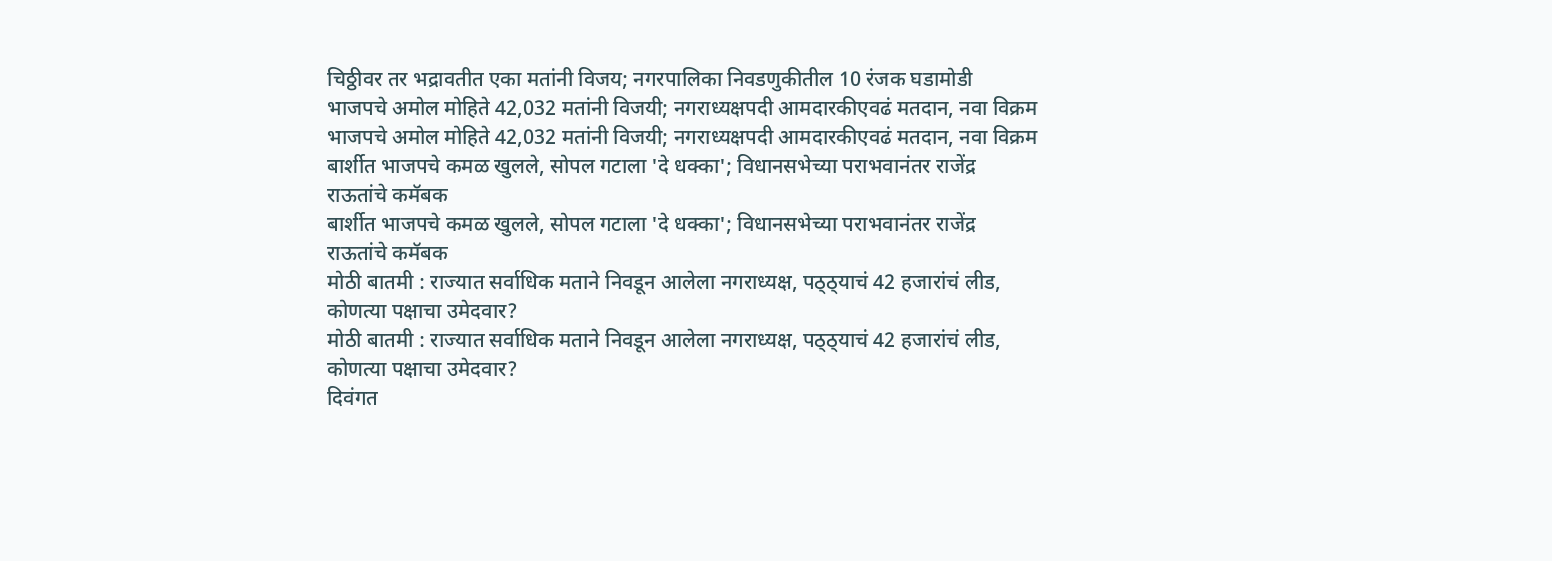चिठ्ठीवर तर भद्रावतीत एका मतांनी विजय; नगरपालिका निवडणुकीतील 10 रंजक घडामोडी
भाजपचे अमोल मोहिते 42,032 मतांनी विजयी; नगराध्यक्षपदी आमदारकीएवढं मतदान, नवा विक्रम
भाजपचे अमोल मोहिते 42,032 मतांनी विजयी; नगराध्यक्षपदी आमदारकीएवढं मतदान, नवा विक्रम
बार्शीत भाजपचे कमळ खुलले, सोपल गटाला 'दे धक्का'; विधानसभेच्या पराभवानंतर राजेंद्र राऊतांचे कमॅबक
बार्शीत भाजपचे कमळ खुलले, सोपल गटाला 'दे धक्का'; विधानसभेच्या पराभवानंतर राजेंद्र राऊतांचे कमॅबक
मोठी बातमी : राज्यात सर्वाधिक मताने निवडून आलेला नगराध्यक्ष, पठ्ठ्याचं 42 हजारांचं लीड, कोणत्या पक्षाचा उमेदवार?
मोठी बातमी : राज्यात सर्वाधिक मताने निवडून आलेला नगराध्यक्ष, पठ्ठ्याचं 42 हजारांचं लीड, कोणत्या पक्षाचा उमेदवार?
दिवंगत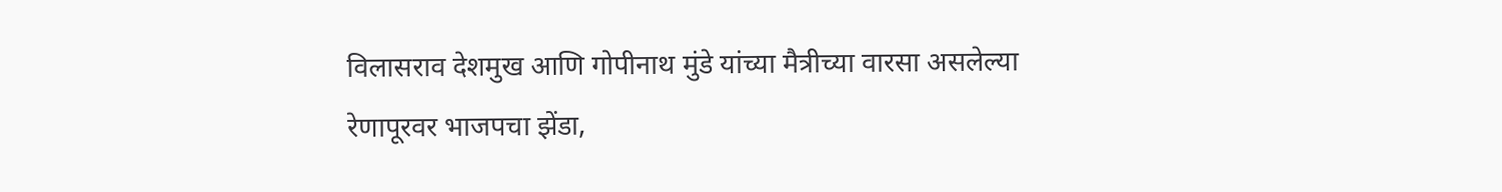विलासराव देशमुख आणि गोपीनाथ मुंडे यांच्या मैत्रीच्या वारसा असलेल्या रेणापूरवर भाजपचा झेंडा,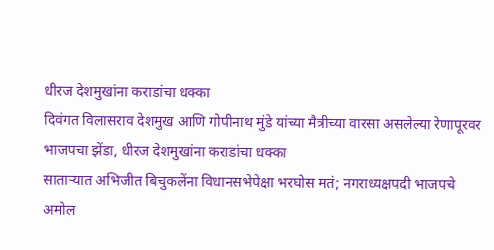धीरज देशमुखांना कराडांचा धक्का
दिवंगत विलासराव देशमुख आणि गोपीनाथ मुंडे यांच्या मैत्रीच्या वारसा असलेल्या रेणापूरवर भाजपचा झेंडा, धीरज देशमुखांना कराडांचा धक्का
साताऱ्यात अभिजीत बिचुकलेंना विधानसभेपेक्षा भरघोस मतं; नगराध्यक्षपदी भाजपचे अमोल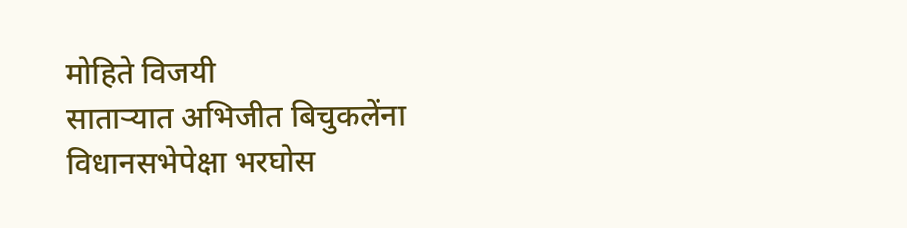मोहिते विजयी
साताऱ्यात अभिजीत बिचुकलेंना विधानसभेपेक्षा भरघोस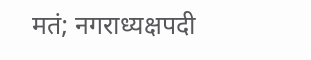मतं; नगराध्यक्षपदी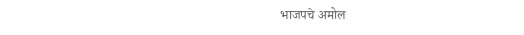भाजपचे अमोल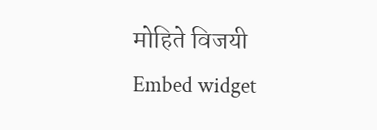मोहिते विजयी
Embed widget